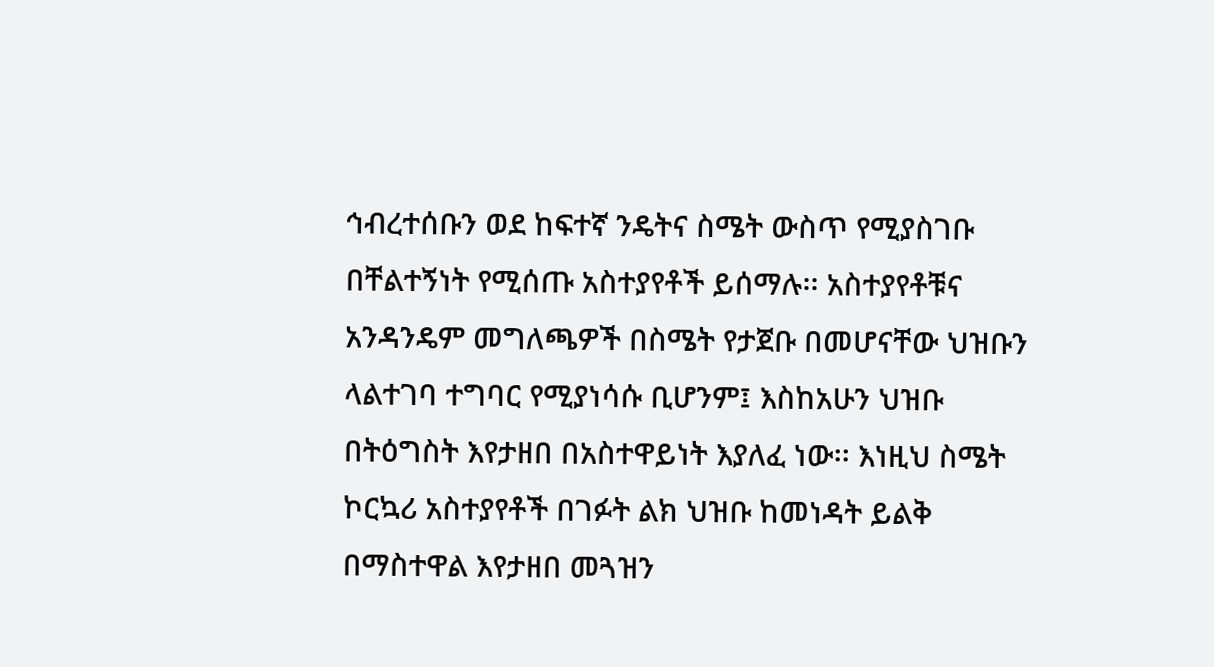ኅብረተሰቡን ወደ ከፍተኛ ንዴትና ስሜት ውስጥ የሚያስገቡ በቸልተኝነት የሚሰጡ አስተያየቶች ይሰማሉ፡፡ አስተያየቶቹና አንዳንዴም መግለጫዎች በስሜት የታጀቡ በመሆናቸው ህዝቡን ላልተገባ ተግባር የሚያነሳሱ ቢሆንም፤ እስከአሁን ህዝቡ በትዕግስት እየታዘበ በአስተዋይነት እያለፈ ነው፡፡ እነዚህ ስሜት ኮርኳሪ አስተያየቶች በገፉት ልክ ህዝቡ ከመነዳት ይልቅ በማስተዋል እየታዘበ መጓዝን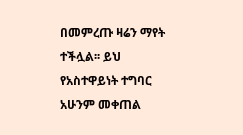በመምረጡ ዛሬን ማየት ተችሏል፡፡ ይህ የአስተዋይነት ተግባር አሁንም መቀጠል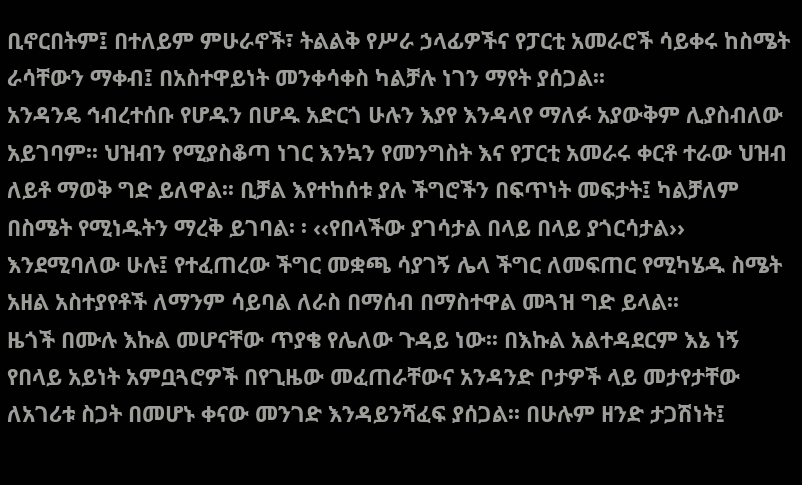ቢኖርበትም፤ በተለይም ምሁራኖች፣ ትልልቅ የሥራ ኃላፊዎችና የፓርቲ አመራሮች ሳይቀሩ ከስሜት ራሳቸውን ማቀብ፤ በአስተዋይነት መንቀሳቀስ ካልቻሉ ነገን ማየት ያሰጋል፡፡
አንዳንዴ ኅብረተሰቡ የሆዱን በሆዱ አድርጎ ሁሉን እያየ እንዳላየ ማለፉ አያውቅም ሊያስብለው አይገባም፡፡ ህዝብን የሚያስቆጣ ነገር እንኳን የመንግስት እና የፓርቲ አመራሩ ቀርቶ ተራው ህዝብ ለይቶ ማወቅ ግድ ይለዋል፡፡ ቢቻል እየተከሰቱ ያሉ ችግሮችን በፍጥነት መፍታት፤ ካልቻለም በስሜት የሚነዱትን ማረቅ ይገባል፡ ፡ ‹‹የበላችው ያገሳታል በላይ በላይ ያጎርሳታል›› እንደሚባለው ሁሉ፤ የተፈጠረው ችግር መቋጫ ሳያገኝ ሌላ ችግር ለመፍጠር የሚካሄዱ ስሜት አዘል አስተያየቶች ለማንም ሳይባል ለራስ በማሰብ በማስተዋል መጓዝ ግድ ይላል፡፡
ዜጎች በሙሉ እኩል መሆናቸው ጥያቄ የሌለው ጉዳይ ነው፡፡ በእኩል አልተዳደርም እኔ ነኝ የበላይ አይነት አምቧጓሮዎች በየጊዜው መፈጠራቸውና አንዳንድ ቦታዎች ላይ መታየታቸው ለአገሪቱ ስጋት በመሆኑ ቀናው መንገድ እንዳይንሻፈፍ ያሰጋል፡፡ በሁሉም ዘንድ ታጋሽነት፤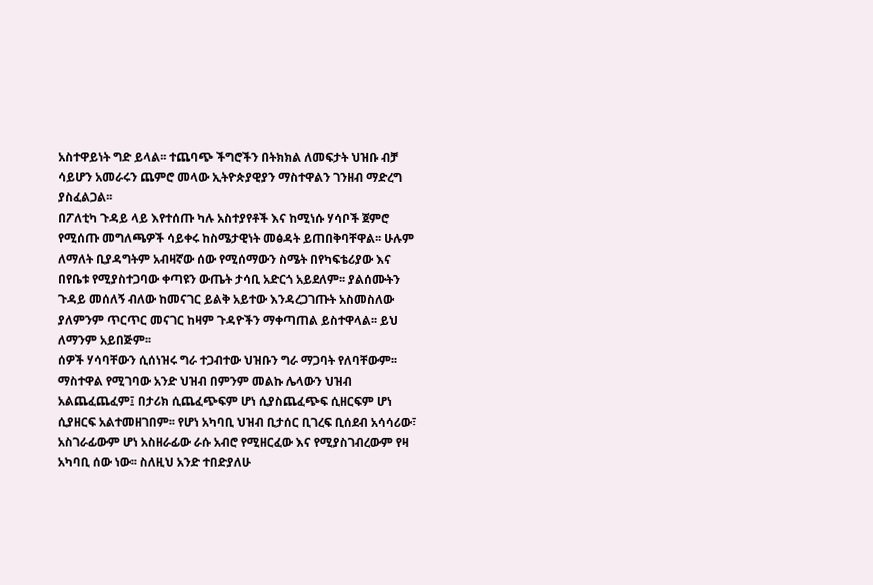አስተዋይነት ግድ ይላል፡፡ ተጨባጭ ችግሮችን በትክክል ለመፍታት ህዝቡ ብቻ ሳይሆን አመራሩን ጨምሮ መላው ኢትዮጵያዊያን ማስተዋልን ገንዘብ ማድረግ ያስፈልጋል፡፡
በፖለቲካ ጉዳይ ላይ እየተሰጡ ካሉ አስተያየቶች እና ከሚነሱ ሃሳቦች ጀምሮ የሚሰጡ መግለጫዎች ሳይቀሩ ከስሜታዊነት መፅዳት ይጠበቅባቸዋል፡፡ ሁሉም ለማለት ቢያዳግትም አብዛኛው ሰው የሚሰማውን ስሜት በየካፍቴሪያው እና በየቤቱ የሚያስተጋባው ቀጣዩን ውጤት ታሳቢ አድርጎ አይደለም፡፡ ያልሰሙትን ጉዳይ መሰለኝ ብለው ከመናገር ይልቅ አይተው እንዳረጋገጡት አስመስለው ያለምንም ጥርጥር መናገር ከዛም ጉዳዮችን ማቀጣጠል ይስተዋላል፡፡ ይህ ለማንም አይበጅም፡፡
ሰዎች ሃሳባቸውን ሲሰነዝሩ ግራ ተጋብተው ህዝቡን ግራ ማጋባት የለባቸውም፡፡ ማስተዋል የሚገባው አንድ ህዝብ በምንም መልኩ ሌላውን ህዝብ አልጨፈጨፈም፤ በታሪክ ሲጨፈጭፍም ሆነ ሲያስጨፈጭፍ ሲዘርፍም ሆነ ሲያዘርፍ አልተመዘገበም፡፡ የሆነ አካባቢ ህዝብ ቢታሰር ቢገረፍ ቢሰደብ አሳሳሪው፣ አስገራፊውም ሆነ አስዘራፊው ራሱ አብሮ የሚዘርፈው እና የሚያስገብረውም የዛ አካባቢ ሰው ነው፡፡ ስለዚህ አንድ ተበድያለሁ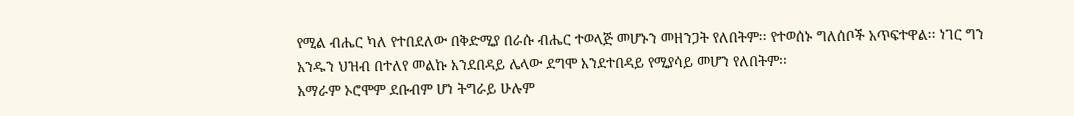የሚል ብሔር ካለ የተበደለው በቅድሚያ በራሱ ብሔር ተወላጅ መሆኑን መዘንጋት የለበትም፡፡ የተወሰኑ ግለሰቦች አጥፍተዋል፡፡ ነገር ግን አንዱን ህዝብ በተለየ መልኩ እንደበዳይ ሌላው ደግሞ እንደተበዳይ የሚያሳይ መሆን የለበትም፡፡
አማራም ኦሮሞም ደቡብም ሆነ ትግራይ ሁሉም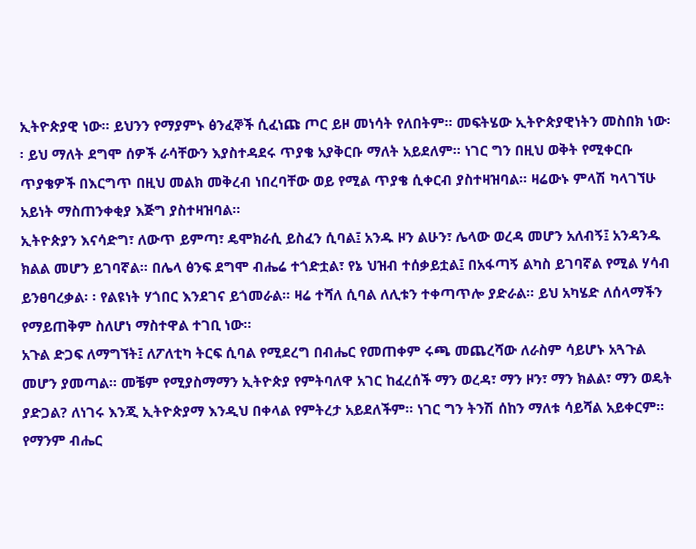ኢትዮጵያዊ ነው፡፡ ይህንን የማያምኑ ፅንፈኞች ሲፈነጩ ጦር ይዞ መነሳት የለበትም፡፡ መፍትሄው ኢትዮጵያዊነትን መስበክ ነው፡፡ ይህ ማለት ደግሞ ሰዎች ራሳቸውን እያስተዳደሩ ጥያቄ አያቅርቡ ማለት አይደለም፡፡ ነገር ግን በዚህ ወቅት የሚቀርቡ ጥያቄዎች በእርግጥ በዚህ መልክ መቅረብ ነበረባቸው ወይ የሚል ጥያቄ ሲቀርብ ያስተዛዝባል፡፡ ዛሬውኑ ምላሽ ካላገኘሁ አይነት ማስጠንቀቂያ እጅግ ያስተዛዝባል፡፡
ኢትዮጵያን እናሳድግ፣ ለውጥ ይምጣ፣ ዴሞክራሲ ይስፈን ሲባል፤ አንዱ ዞን ልሁን፣ ሌላው ወረዳ መሆን አለብኝ፤ አንዳንዱ ክልል መሆን ይገባኛል፡፡ በሌላ ፅንፍ ደግሞ ብሔሬ ተጎድቷል፣ የኔ ህዝብ ተሰቃይቷል፤ በአፋጣኝ ልካስ ይገባኛል የሚል ሃሳብ ይንፀባረቃል፡ ፡ የልዩነት ሃጎበር እንደገና ይጎመራል፡፡ ዛሬ ተሻለ ሲባል ለሊቱን ተቀጣጥሎ ያድራል፡፡ ይህ አካሄድ ለሰላማችን የማይጠቅም ስለሆነ ማስተዋል ተገቢ ነው፡፡
አጉል ድጋፍ ለማግኘት፤ ለፖለቲካ ትርፍ ሲባል የሚደረግ በብሔር የመጠቀም ሩጫ መጨረሻው ለራስም ሳይሆኑ አጓጉል መሆን ያመጣል፡፡ መቼም የሚያስማማን ኢትዮጵያ የምትባለዋ አገር ከፈረሰች ማን ወረዳ፣ ማን ዞን፣ ማን ክልል፣ ማን ወዴት ያድጋል? ለነገሩ እንጂ ኢትዮጵያማ እንዲህ በቀላል የምትረታ አይደለችም፡፡ ነገር ግን ትንሽ ሰከን ማለቱ ሳይሻል አይቀርም፡፡
የማንም ብሔር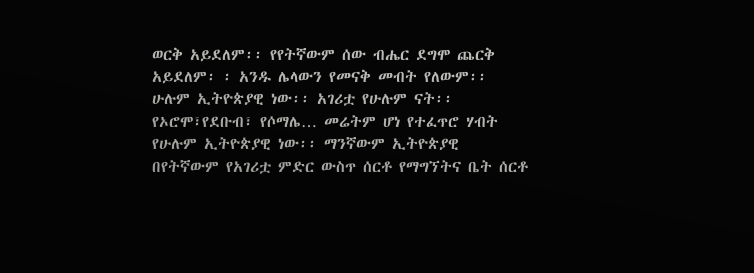ወርቅ አይደለም፡፡ የየትኛውም ሰው ብሔር ደግሞ ጨርቅ አይደለም፡ ፡ አንዱ ሌላውን የመናቅ መብት የለውም፡፡ ሁሉም ኢትዮጵያዊ ነው፡፡ አገሪቷ የሁሉም ናት፡፡ የኦሮሞ፣የደቡብ፣ የሶማሌ… መሬትም ሆነ የተፈጥሮ ሃብት የሁሉም ኢትዮጵያዊ ነው፡፡ ማንኛውም ኢትዮጵያዊ በየትኛውም የአገሪቷ ምድር ውስጥ ሰርቶ የማግኘትና ቤት ሰርቶ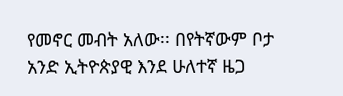የመኖር መብት አለው፡፡ በየትኛውም ቦታ አንድ ኢትዮጵያዊ እንደ ሁለተኛ ዜጋ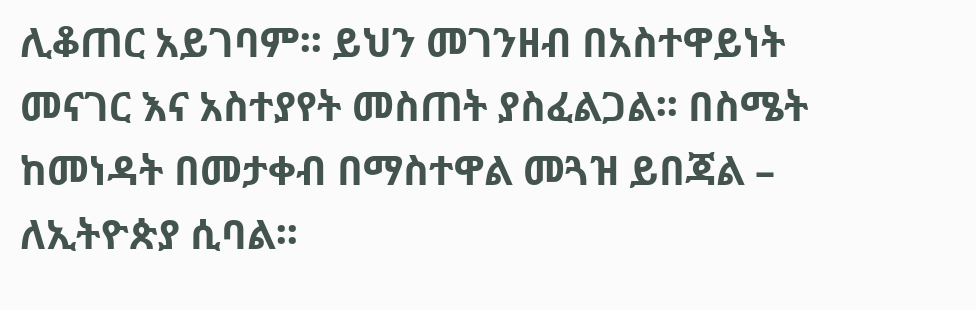ሊቆጠር አይገባም፡፡ ይህን መገንዘብ በአስተዋይነት መናገር እና አስተያየት መስጠት ያስፈልጋል፡፡ በስሜት ከመነዳት በመታቀብ በማስተዋል መጓዝ ይበጃል – ለኢትዮጵያ ሲባል፡፡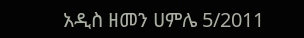አዲስ ዘመን ሀምሌ 5/2011